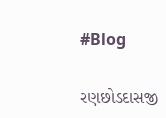#Blog

રણછોડદાસજી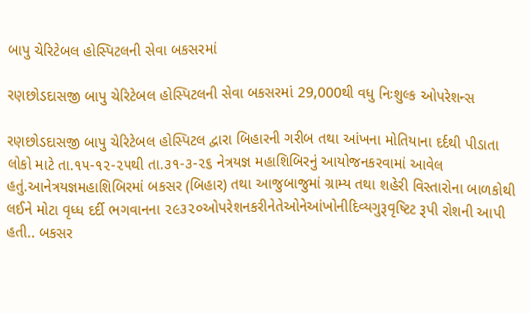બાપુ ચેરિટેબલ હોસ્પિટલની સેવા બકસરમાં

રણછોડદાસજી બાપુ ચેરિટેબલ હોસ્પિટલની સેવા બકસરમાં 29,000થી વધુ નિઃશુલ્ક ઓપરેશન્સ

રણછોડદાસજી બાપુ ચેરિટેબલ હોસ્પિટલ દ્વારા બિહારની ગરીબ તથા આંખના મોતિયાના દર્દથી પીડાતા લોકો માટે તા.૧૫-૧૨-૨૫થી તા.૩૧-૩-૨૬ નેત્રયજ્ઞ મહાશિબિરનું આયોજનકરવામાં આવેલ હતું.આનેત્રયજ્ઞમહાશિબિરમાં બકસર (બિહાર) તથા આજુબાજુમાં ગ્રામ્ય તથા શહેરી વિસ્તારોના બાળકોથી લઈને મોટા વૃધ્ધ દર્દી ભગવાનના ૨૯૩૨૦ઓપરેશનકરીનેતેઓનેઆંખોનીદિવ્યગુરૂવૃષ્ટિટ રૂપી રોશની આપી હતી.. બકસર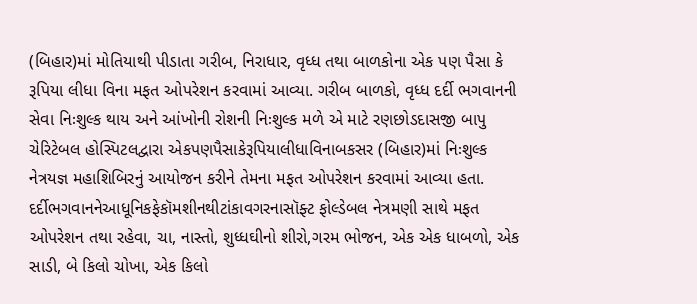(બિહાર)માં મોતિયાથી પીડાતા ગરીબ, નિરાધાર, વૃધ્ધ તથા બાળકોના એક પણ પૈસા કે રૂપિયા લીધા વિના મફત ઓપરેશન કરવામાં આવ્યા. ગરીબ બાળકો, વૃધ્ધ દર્દી ભગવાનની સેવા નિઃશુલ્ક થાય અને આંખોની રોશની નિઃશુલ્ક મળે એ માટે રણછોડદાસજી બાપુ ચેરિટેબલ હોસ્પિટલદ્વારા એકપણપૈસાકેરૂપિયાલીધાવિનાબકસર (બિહાર)માં નિઃશુલ્ક નેત્રયજ્ઞ મહાશિબિરનું આયોજન કરીને તેમના મફત ઓપરેશન કરવામાં આવ્યા હતા. દર્દીભગવાનનેઆધૂનિકફેકૉમશીનથીટાંકાવગરનાસૉફ્ટ ફોલ્ડેબલ નેત્રમણી સાથે મફત ઓપરેશન તથા રહેવા, ચા, નાસ્તો, શુધ્ધઘીનો શીરો,ગરમ ભોજન, એક એક ધાબળો, એક સાડી, બે કિલો ચોખા, એક કિલો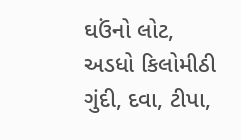ઘઉંનો લોટ, અડધો કિલોમીઠી ગુંદી, દવા, ટીપા,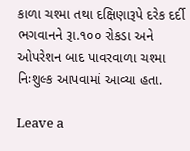કાળા ચશ્મા તથા દક્ષિણારૂપે દરેક દર્દી ભગવાનને રૂા.૧૦૦ રોકડા અને ઓપરેશન બાદ પાવરવાળા ચશ્મા નિઃશુલ્ક આપવામાં આવ્યા હતા.

Leave a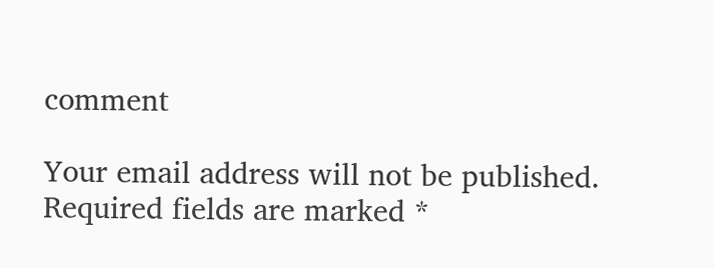comment

Your email address will not be published. Required fields are marked *